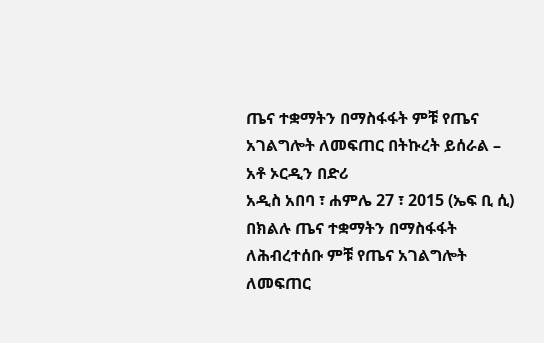ጤና ተቋማትን በማስፋፋት ምቹ የጤና አገልግሎት ለመፍጠር በትኩረት ይሰራል – አቶ ኦርዲን በድሪ
አዲስ አበባ ፣ ሐምሌ 27 ፣ 2015 (ኤፍ ቢ ሲ) በክልሉ ጤና ተቋማትን በማስፋፋት ለሕብረተሰቡ ምቹ የጤና አገልግሎት ለመፍጠር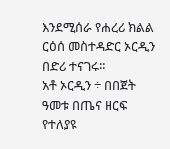እንደሚሰራ የሐረሪ ክልል ርዕሰ መስተዳድር ኦርዲን በድሪ ተናገሩ።
አቶ ኦርዲን ÷ በበጀት ዓመቱ በጤና ዘርፍ የተለያዩ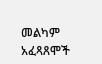መልካም አፈጻጸሞች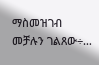ማስመዝገብ መቻሉን ገልጸው÷…